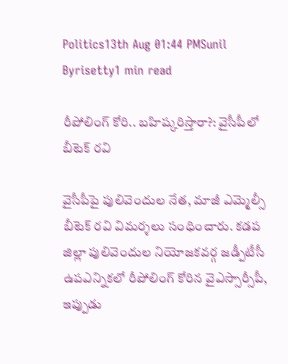Politics13th Aug 01:44 PMSunil Byrisetty1 min read

రీపోలింగ్ కోరి.. బహిష్కరిస్తారా?: వైసీపీలో బీటెక్ రవి

వైసీపీపై పులివెందుల నేత, మాజీ ఎమ్మెల్సీ బీటెక్ రవి విమర్శలు సంధించారు. కడప జిల్లా పులివెందుల నియోజకవర్గ జడ్పీటీసీ ఉపఎన్నికలో రీపోలింగ్ కోరిన వైఎస్సార్సీపీ, ఇప్పుడు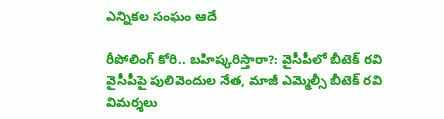ఎన్నికల సంఘం ఆదే

రీపోలింగ్ కోరి.. బహిష్కరిస్తారా?: వైసీపీలో బీటెక్ రవి
వైసీపీపై పులివెందుల నేత, మాజీ ఎమ్మెల్సీ బీటెక్ రవి విమర్శలు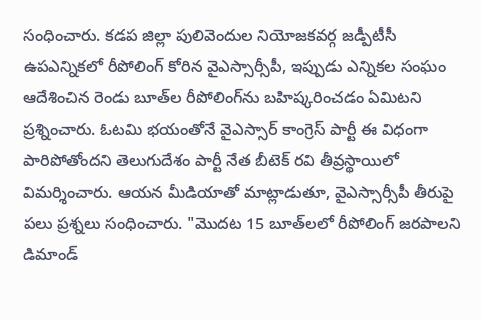సంధించారు. కడప జిల్లా పులివెందుల నియోజకవర్గ జడ్పీటీసీ ఉపఎన్నికలో రీపోలింగ్ కోరిన వైఎస్సార్సీపీ, ఇప్పుడు ఎన్నికల సంఘం ఆదేశించిన రెండు బూత్‌ల రీపోలింగ్‌ను బహిష్కరించడం ఏమిటని ప్రశ్నించారు. ఓటమి భయంతోనే వైఎస్సార్ కాంగ్రెస్ పార్టీ ఈ విధంగా పారిపోతోందని తెలుగుదేశం పార్టీ నేత బీటెక్ రవి తీవ్రస్థాయిలో విమర్శించారు. ఆయన మీడియాతో మాట్లాడుతూ, వైఎస్సార్సీపీ తీరుపై పలు ప్రశ్నలు సంధించారు. "మొదట 15 బూత్‌లలో రీపోలింగ్ జరపాలని డిమాండ్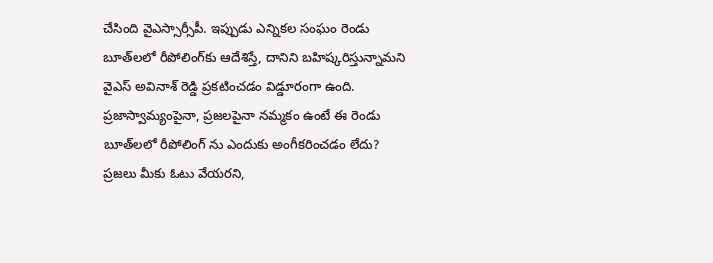చేసింది వైఎస్సార్సీపీ. ఇప్పుడు ఎన్నికల సంఘం రెండు బూత్‌లలో రీపోలింగ్‌కు ఆదేశిస్తే, దానిని బహిష్కరిస్తున్నామని వైఎస్ అవినాశ్ రెడ్డి ప్రకటించడం విడ్డూరంగా ఉంది. ప్రజాస్వామ్యంపైనా, ప్రజలపైనా నమ్మకం ఉంటే ఈ రెండు బూత్‌లలో రీపోలింగ్ ను ఎందుకు అంగీకరించడం లేదు? ప్రజలు మీకు ఓటు వేయరని,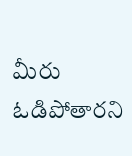మీరు ఓడిపోతారని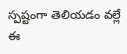స్పష్టంగా తెలియడం వల్లే ఈ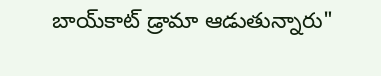బాయ్‌కాట్ డ్రామా ఆడుతున్నారు"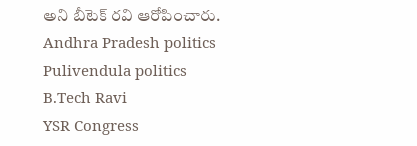అని బీటెక్ రవి ఆరోపించారు.
Andhra Pradesh politics
Pulivendula politics
B.Tech Ravi
YSR Congress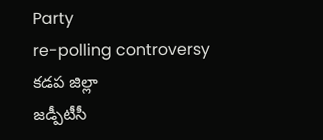Party
re-polling controversy
కడప జిల్లా
జడ్పీటీసీ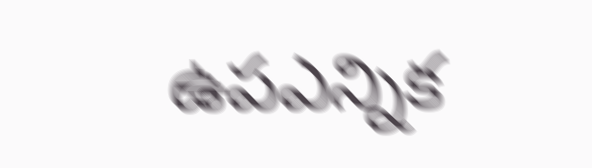ఉపఎన్నిక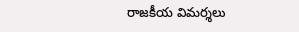రాజకీయ విమర్శలు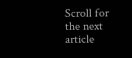Scroll for the next article